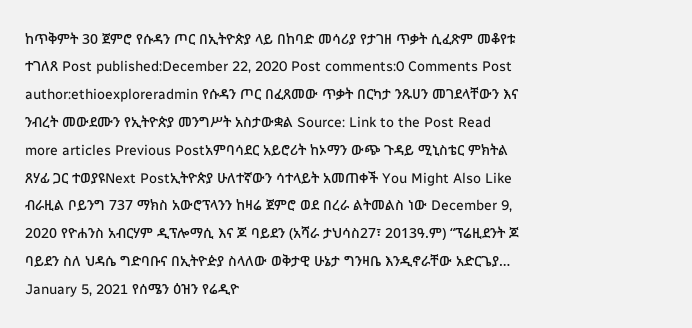ከጥቅምት 30 ጀምሮ የሱዳን ጦር በኢትዮጵያ ላይ በከባድ መሳሪያ የታገዘ ጥቃት ሲፈጽም መቆየቱ ተገለጸ Post published:December 22, 2020 Post comments:0 Comments Post author:ethioexploreradmin የሱዳን ጦር በፈጸመው ጥቃት በርካታ ንጹሀን መገደላቸውን እና ንብረት መውደሙን የኢትዮጵያ መንግሥት አስታውቋል Source: Link to the Post Read more articles Previous Postአምባሳደር አይሮሪት ከኦማን ውጭ ጉዳይ ሚኒስቴር ምክትል ጸሃፊ ጋር ተወያዩNext Postኢትዮጵያ ሁለተኛውን ሳተላይት አመጠቀች You Might Also Like ብራዚል ቦይንግ 737 ማክስ አውሮፕላንን ከዛሬ ጀምሮ ወደ በረራ ልትመልስ ነው December 9, 2020 የዮሐንስ አብርሃም ዲፕሎማሲ እና ጆ ባይደን (አሻራ ታህሳስ27፣ 2013ዓ.ም) “ፕሬዚደንት ጆ ባይደን ስለ ህዳሴ ግድባቡና በኢትዮዽያ ስላለው ወቅታዊ ሁኔታ ግንዛቤ እንዲኖራቸው አድርጌያ… January 5, 2021 የሰሜን ዕዝን የሬዲዮ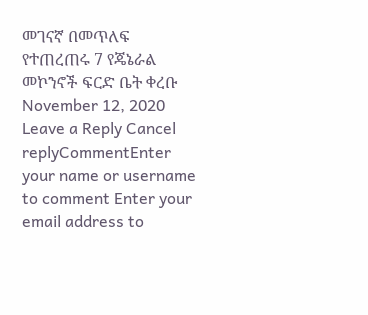መገናኛ በመጥለፍ የተጠረጠሩ 7 የጄኔራል መኮንኖች ፍርድ ቤት ቀረቡ November 12, 2020 Leave a Reply Cancel replyCommentEnter your name or username to comment Enter your email address to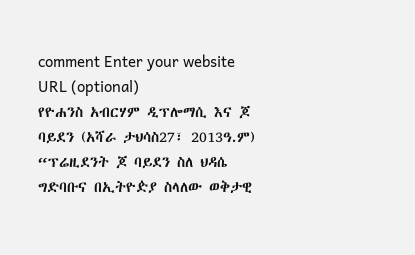comment Enter your website URL (optional)
የዮሐንስ አብርሃም ዲፕሎማሲ እና ጆ ባይደን (አሻራ ታህሳስ27፣ 2013ዓ.ም) “ፕሬዚደንት ጆ ባይደን ስለ ህዳሴ ግድባቡና በኢትዮዽያ ስላለው ወቅታዊ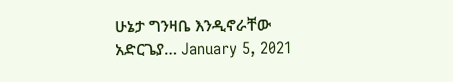ሁኔታ ግንዛቤ እንዲኖራቸው አድርጌያ… January 5, 2021